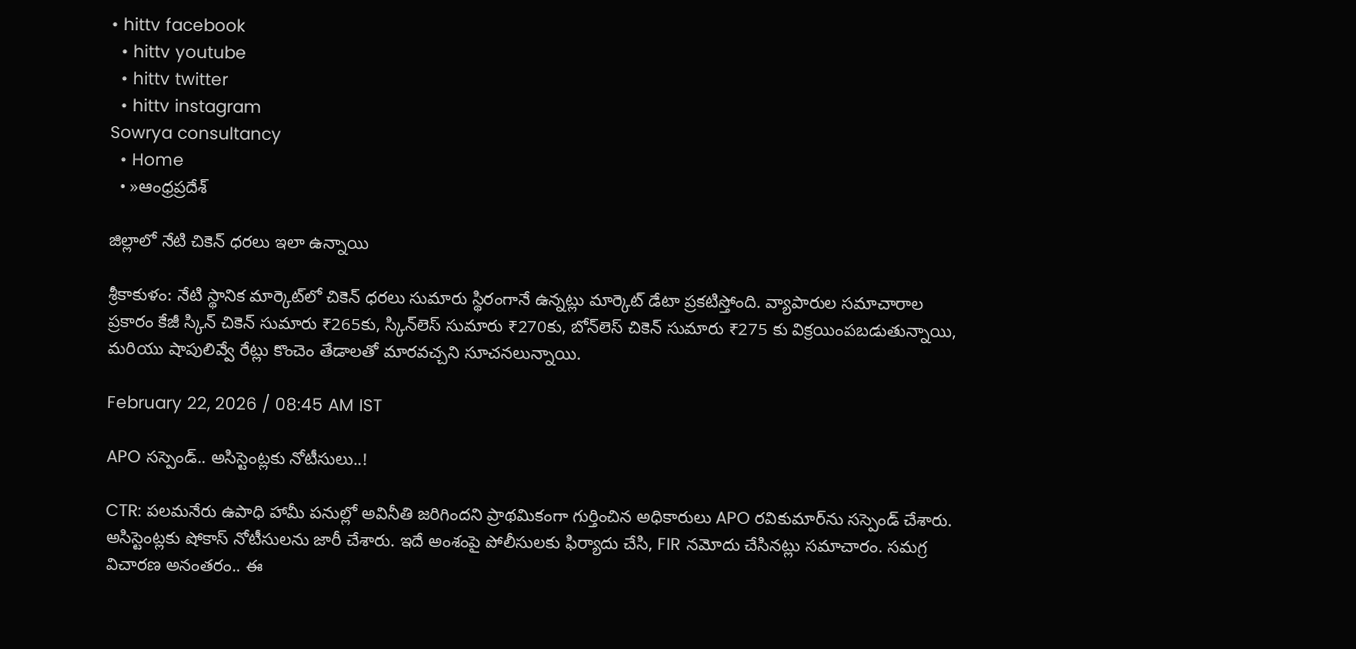• hittv facebook
  • hittv youtube
  • hittv twitter
  • hittv instagram
Sowrya consultancy
  • Home
  • »ఆంధ్రప్రదేశ్

జిల్లాలో నేటి చికెన్ ధరలు ఇలా ఉన్నాయి

శ్రీకాకుళం: నేటి స్థానిక మార్కెట్‌లో చికెన్ ధరలు సుమారు స్థిరంగానే ఉన్నట్లు మార్కెట్ డేటా ప్రకటిస్తోంది. వ్యాపారుల సమాచారాల ప్రకారం కేజీ స్కిన్‌ చికెన్ సుమారు ₹265కు, స్కిన్‌లెస్ సుమారు ₹270కు, బోన్‌లెస్ చికెన్ సుమారు ₹275 కు విక్రయింపబడుతున్నాయి, మరియు షాపులివ్వే రేట్లు కొంచెం తేడాలతో మారవచ్చని సూచనలున్నాయి.

February 22, 2026 / 08:45 AM IST

APO సస్పెండ్.. అసిస్టెంట్లకు నోటీసులు..!

CTR: పలమనేరు ఉపాధి హామీ పనుల్లో అవినీతి జరిగిందని ప్రాథమికంగా గుర్తించిన అధికారులు APO రవికుమార్‌ను సస్పెండ్ చేశారు. అసిస్టెంట్లకు షోకాస్ నోటీసులను జారీ చేశారు. ఇదే అంశంపై పోలీసులకు ఫిర్యాదు చేసి, FIR నమోదు చేసినట్లు సమాచారం. సమగ్ర విచారణ అనంతరం.. ఈ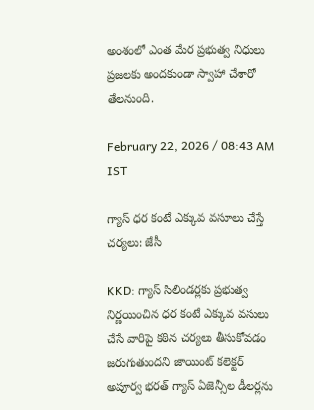అంశంలో ఎంత మేర ప్రభుత్వ నిధులు ప్రజలకు అందకుండా స్వాహా చేశారో తేలనుంది.

February 22, 2026 / 08:43 AM IST

గ్యాస్ ధర కంటే ఎక్కువ వసూలు చేస్తే చర్యలు: జేసీ

KKD: గ్యాస్ సిలిండర్లకు ప్రభుత్వ నిర్ణయించిన ధర కంటే ఎక్కువ వసులు చేసే వారిపై కఠిన చర్యలు తీసుకోవడం జరుగుతుందని జాయింట్ కలెక్టర్ అపూర్వ భరత్ గ్యాస్ ఏజెన్సీల డీలర్లను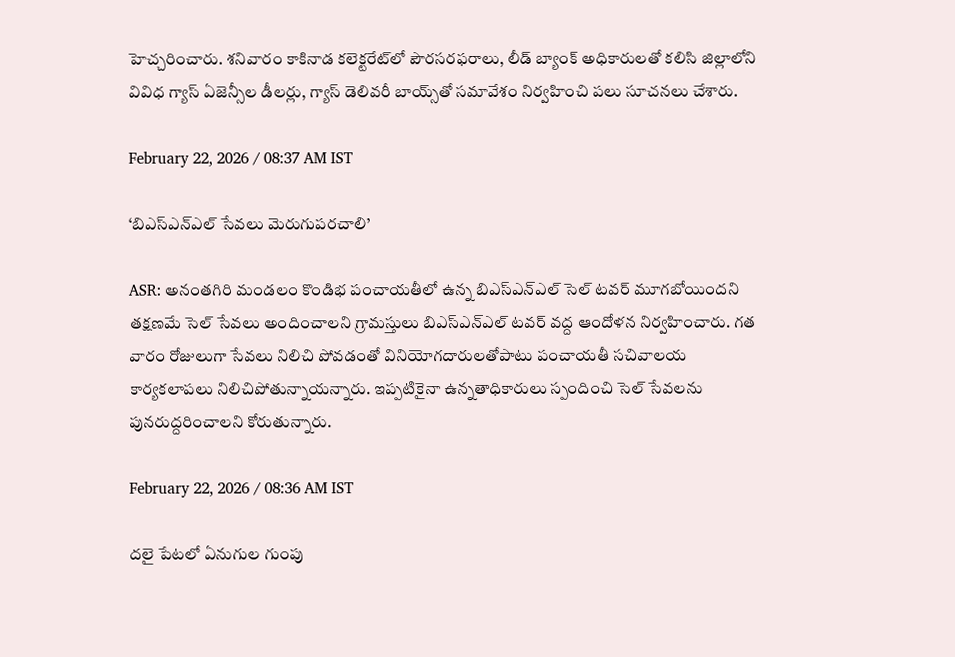హెచ్చరించారు. శనివారం కాకినాడ కలెక్టరేట్‌లో పౌరసరఫరాలు, లీడ్ బ్యాంక్ అధికారులతో కలిసి జిల్లాలోని వివిధ గ్యాస్ ఏజెన్సీల డీలర్లు, గ్యాస్ డెలివరీ బాయ్స్‌తో సమావేశం నిర్వహించి పలు సూచనలు చేశారు.

February 22, 2026 / 08:37 AM IST

‘బిఎస్ఎన్ఎల్ సేవలు మెరుగుపరచాలి’

ASR: అనంతగిరి మండలం కొండిభ పంచాయతీలో ఉన్న బిఎస్ఎన్ఎల్ సెల్ టవర్ మూగబోయిందని తక్షణమే సెల్ సేవలు అందించాలని గ్రామస్తులు బిఎస్ఎన్ఎల్ టవర్ వద్ద ఆందోళన నిర్వహించారు. గత వారం రోజులుగా సేవలు నిలిచి పోవడంతో వినియోగదారులతోపాటు పంచాయతీ సచివాలయ కార్యకలాపలు నిలిచిపోతున్నాయన్నారు. ఇప్పటికైనా ఉన్నతాధికారులు స్పందించి సెల్ సేవలను పునరుద్దరించాలని కోరుతున్నారు.

February 22, 2026 / 08:36 AM IST

దలై పేటలో ఏనుగుల గుంపు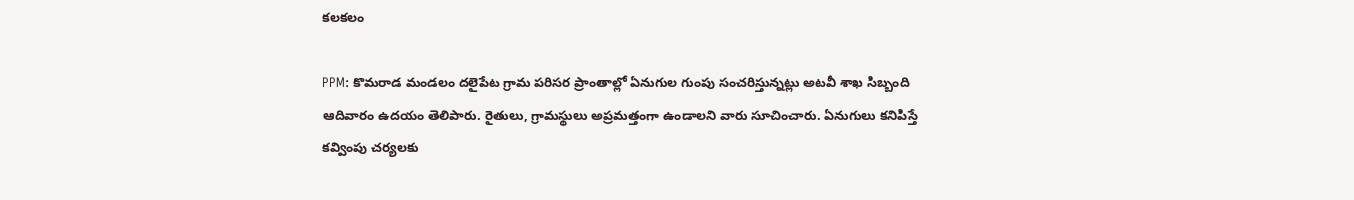కలకలం

PPM: కొమరాడ మండలం దలైపేట గ్రామ పరిసర ప్రాంతాల్లో ఏనుగుల గుంపు సంచరిస్తున్నట్లు అటవీ శాఖ సిబ్బంది ఆదివారం ఉదయం తెలిపారు. రైతులు, గ్రామస్థులు అప్రమత్తంగా ఉండాలని వారు సూచించారు. ఏనుగులు కనిపిస్తే కవ్వింపు చర్యలకు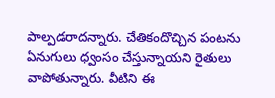పాల్పడరాదన్నారు. చేతికందొచ్చిన పంటను ఏనుగులు ధ్వంసం చేస్తున్నాయని రైతులు వాపోతున్నారు. వీటిని ఈ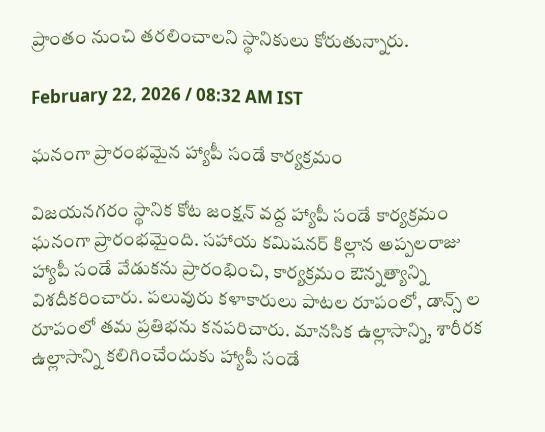ప్రాంతం నుంచి తరలించాలని స్థానికులు కోరుతున్నారు.

February 22, 2026 / 08:32 AM IST

ఘనంగా ప్రారంభమైన హ్యాపీ సండే కార్యక్రమం

విజయనగరం స్థానిక కోట జంక్షన్ వద్ద హ్యాపీ సండే కార్యక్రమం ఘనంగా ప్రారంభమైంది. సహాయ కమిషనర్ కిల్లాన అప్పలరాజు హ్యాపీ సండే వేడుకను ప్రారంభించి, కార్యక్రమం ఔన్నత్యాన్ని విశదీకరించారు. పలువురు కళాకారులు పాటల రూపంలో, డాన్స్ ల రూపంలో తమ ప్రతిభను కనపరిచారు. మానసిక ఉల్లాసాన్ని, శారీరక ఉల్లాసాన్ని కలిగించేందుకు హ్యాపీ సండే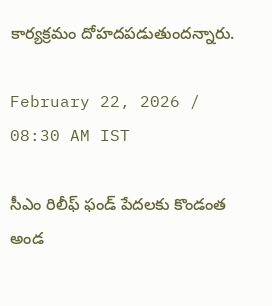కార్యక్రమం దోహదపడుతుందన్నారు.

February 22, 2026 / 08:30 AM IST

సీఎం రిలీఫ్ ఫండ్ పేదలకు కొండంత అండ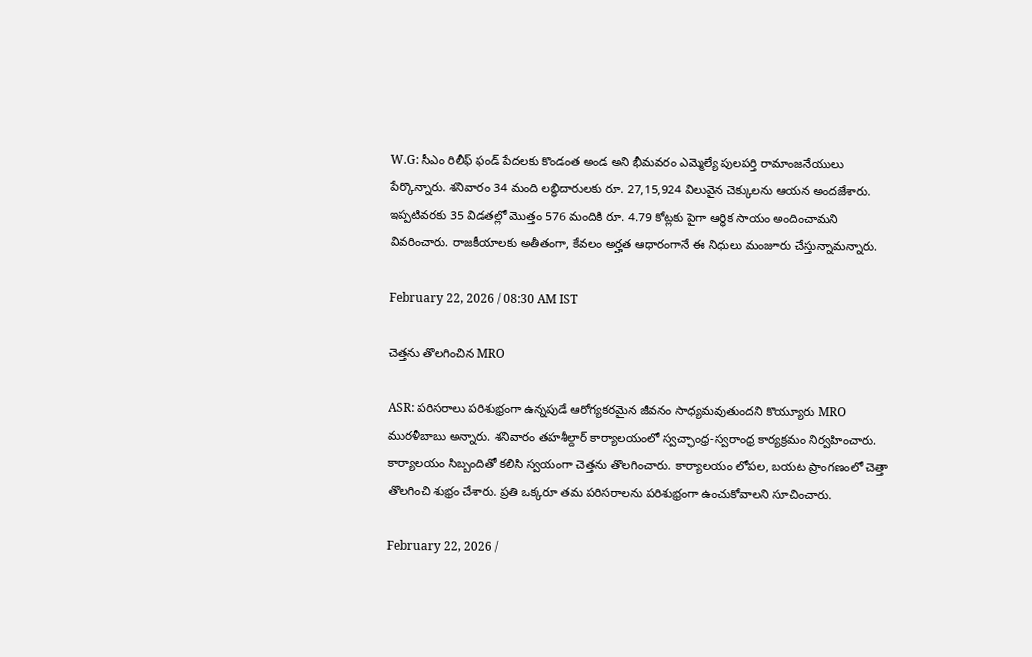W.G: సీఎం రిలీఫ్ ఫండ్ పేదలకు కొండంత అండ అని భీమవరం ఎమ్మెల్యే పులపర్తి రామాంజనేయులు పేర్కొన్నారు. శనివారం 34 మంది లబ్ధిదారులకు రూ. 27,15,924 విలువైన చెక్కులను ఆయన అందజేశారు. ఇప్పటివరకు 35 విడతల్లో మొత్తం 576 మందికి రూ. 4.79 కోట్లకు పైగా ఆర్థిక సాయం అందించామని వివరించారు. రాజకీయాలకు అతీతంగా, కేవలం అర్హత ఆధారంగానే ఈ నిధులు మంజూరు చేస్తున్నామన్నారు.

February 22, 2026 / 08:30 AM IST

చెత్తను తొలగించిన MRO

ASR: పరిసరాలు పరిశుభ్రంగా ఉన్నపుడే ఆరోగ్యకరమైన జీవనం సాధ్యమవుతుందని కొయ్యూరు MRO మురళీబాబు అన్నారు. శనివారం తహశీల్దార్ కార్యాలయంలో స్వచ్ఛాంధ్ర-స్వరాంధ్ర కార్యక్రమం నిర్వహించారు. కార్యాలయం సిబ్బందితో కలిసి స్వయంగా చెత్తను తొలగించారు. కార్యాలయం లోపల, బయట ప్రాంగణంలో చెత్తా తొలగించి శుభ్రం చేశారు. ప్రతి ఒక్కరూ తమ పరిసరాలను పరిశుభ్రంగా ఉంచుకోవాలని సూచించారు.

February 22, 2026 /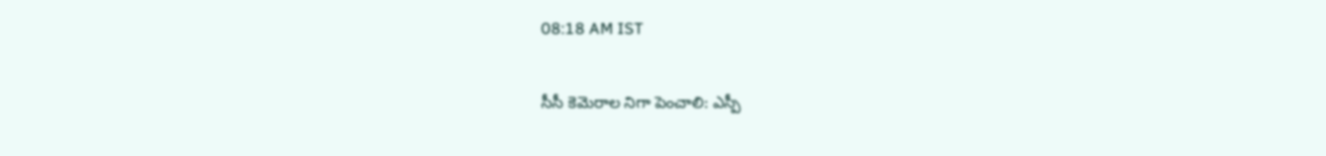08:18 AM IST

సీసీ కెమెరాల నిగా పెంచాలి: ఎస్పీ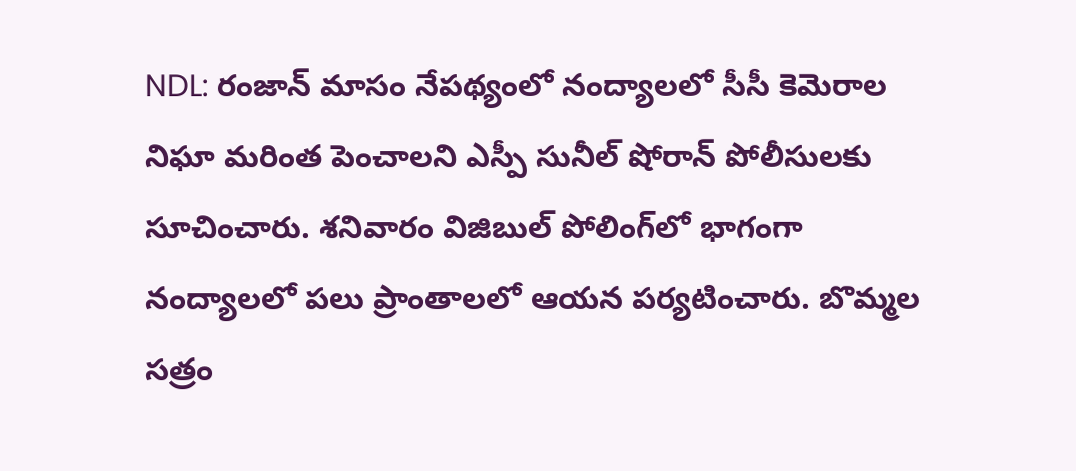NDL: రంజాన్ మాసం నేపథ్యంలో నంద్యాలలో సీసీ కెమెరాల నిఘా మరింత పెంచాలని ఎస్పీ సునీల్ షోరాన్ పోలీసులకు సూచించారు. శనివారం విజిబుల్ పోలింగ్‌లో భాగంగా నంద్యాలలో పలు ప్రాంతాలలో ఆయన పర్యటించారు. బొమ్మల సత్రం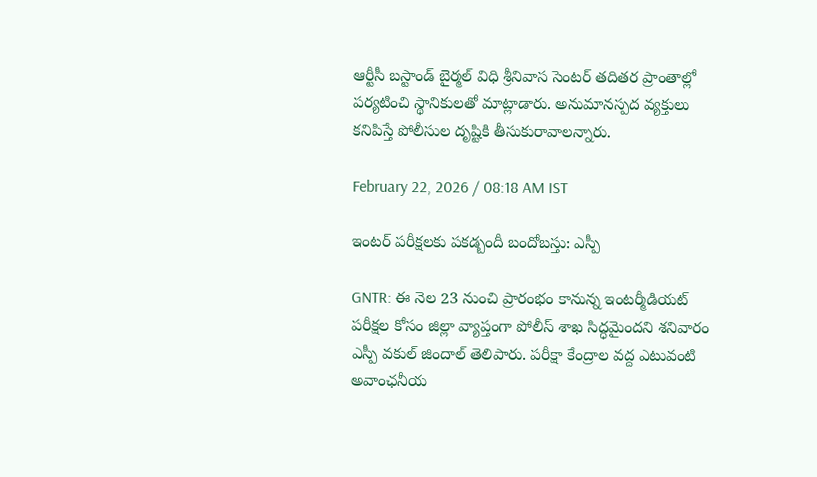ఆర్టీసీ బస్టాండ్ బైర్మల్ విధి శ్రీనివాస సెంటర్ తదితర ప్రాంతాల్లో పర్యటించి స్థానికులతో మాట్లాడారు. అనుమానస్పద వ్యక్తులు కనిపిస్తే పోలీసుల దృష్టికి తీసుకురావాలన్నారు.

February 22, 2026 / 08:18 AM IST

ఇంటర్ పరీక్షలకు పకడ్బందీ బందోబస్తు: ఎస్పీ

GNTR: ఈ నెల 23 నుంచి ప్రారంభం కానున్న ఇంటర్మీడియట్ పరీక్షల కోసం జిల్లా వ్యాప్తంగా పోలీస్ శాఖ సిద్ధమైందని శనివారం ఎస్పీ వకుల్ జిందాల్ తెలిపారు. పరీక్షా కేంద్రాల వద్ద ఎటువంటి అవాంఛనీయ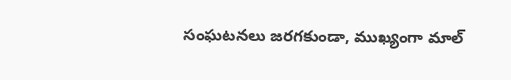సంఘటనలు జరగకుండా, ముఖ్యంగా మాల్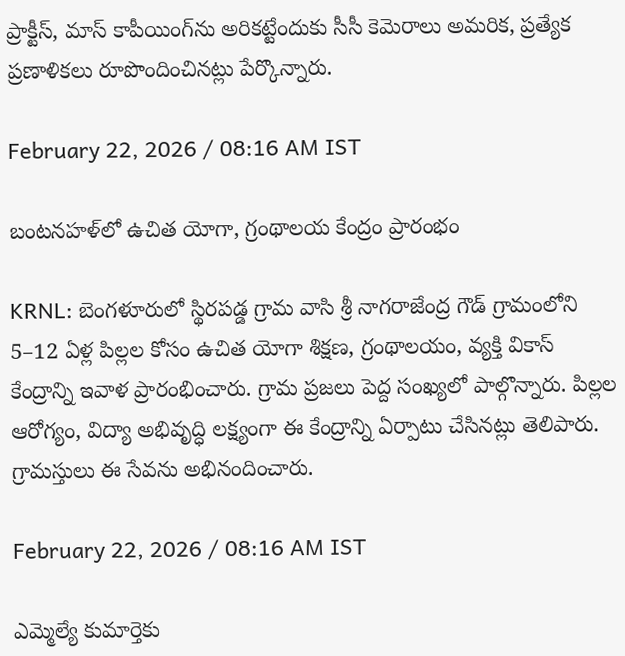ప్రాక్టీస్, మాస్ కాపీయింగ్‌ను అరికట్టేందుకు సీసీ కెమెరాలు అమరిక, ప్రత్యేక ప్రణాళికలు రూపొందించినట్లు పేర్కొన్నారు.

February 22, 2026 / 08:16 AM IST

బంటనహళ్‌లో ఉచిత యోగా, గ్రంథాలయ కేంద్రం ప్రారంభం

KRNL: బెంగళూరులో స్థిరపడ్డ గ్రామ వాసి శ్రీ నాగరాజేంద్ర గౌడ్ గ్రామంలోని 5–12 ఏళ్ల పిల్లల కోసం ఉచిత యోగా శిక్షణ, గ్రంథాలయం, వ్యక్తి వికాస్ కేంద్రాన్ని ఇవాళ ప్రారంభించారు. గ్రామ ప్రజలు పెద్ద సంఖ్యలో పాల్గొన్నారు. పిల్లల ఆరోగ్యం, విద్యా అభివృద్ధి లక్ష్యంగా ఈ కేంద్రాన్ని ఏర్పాటు చేసినట్లు తెలిపారు. గ్రామస్తులు ఈ సేవను అభినందించారు.

February 22, 2026 / 08:16 AM IST

ఎమ్మెల్యే కుమార్తెకు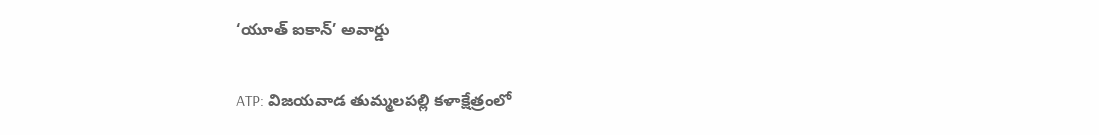‘యూత్ ఐకాన్’ అవార్డు

ATP: విజయవాడ తుమ్మలపల్లి కళాక్షేత్రంలో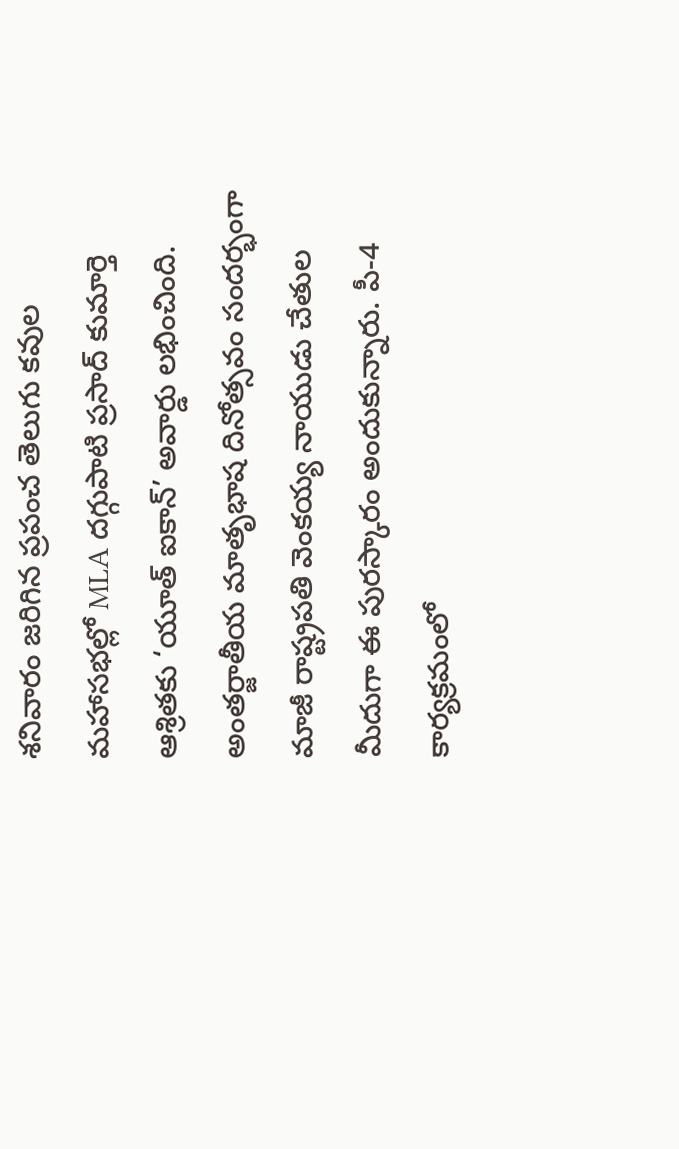శనివారం జరిగిన ప్రపంచ తెలుగు కవుల మహాసభల్లో MLA దగ్గుపాటి ప్రసాద్ కుమార్తె ఆశ్రితకు ‘యూత్ ఐకాన్’ అవార్డు లభించింది. అంతర్జాతీయ మాతృభాష దినోత్సవం సందర్భంగా మాజీ రాష్ట్రపతి వెంకయ్య నాయుడు చేతుల మీదుగా ఈ పురస్కారం అందుకున్నారు. పీ-4 కార్యక్రమంలో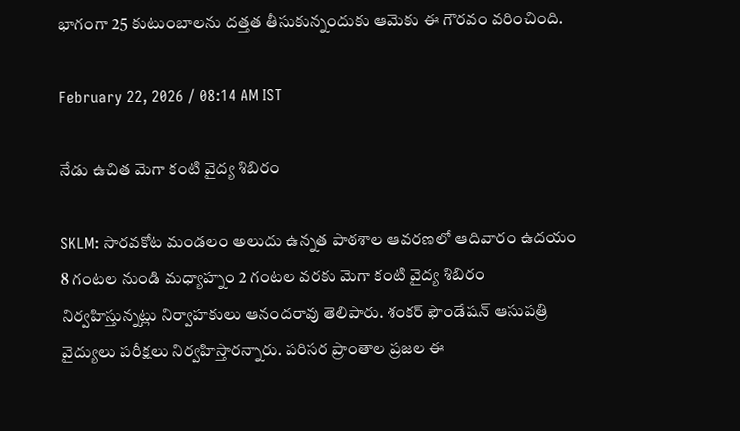భాగంగా 25 కుటుంబాలను దత్తత తీసుకున్నందుకు ఆమెకు ఈ గౌరవం వరించింది.

February 22, 2026 / 08:14 AM IST

నేడు ఉచిత మెగా కంటి వైద్య శిబిరం

SKLM: సారవకోట మండలం అలుదు ఉన్నత పాఠశాల ఆవరణలో ఆదివారం ఉదయం 8 గంటల నుండి మధ్యాహ్నం 2 గంటల వరకు మెగా కంటి వైద్య శిబిరం నిర్వహిస్తున్నట్లు నిర్వాహకులు ఆనందరావు తెలిపారు. శంకర్ ఫౌండేషన్ ఆసుపత్రి వైద్యులు పరీక్షలు నిర్వహిస్తారన్నారు. పరిసర ప్రాంతాల ప్రజల ఈ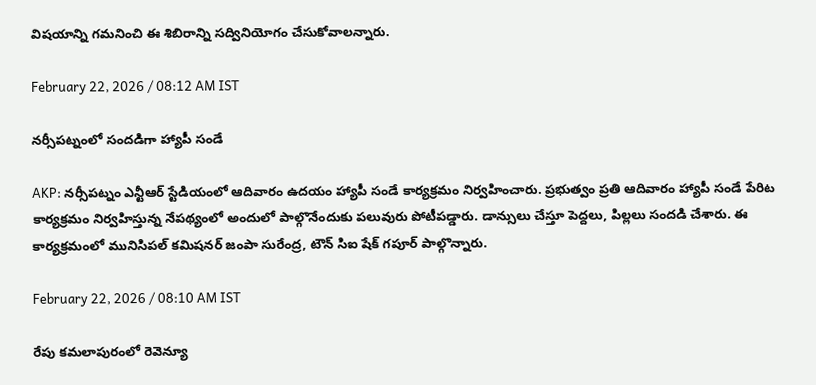విషయాన్ని గమనించి ఈ శిబిరాన్ని సద్వినియోగం చేసుకోవాలన్నారు.

February 22, 2026 / 08:12 AM IST

నర్సీపట్నంలో సందడిగా హ్యాపీ సండే

AKP: నర్సీపట్నం ఎన్టీఆర్ స్టేడియంలో ఆదివారం ఉదయం హ్యాపీ సండే కార్యక్రమం నిర్వహించారు. ప్రభుత్వం ప్రతి ఆదివారం హ్యాపీ సండే పేరిట కార్యక్రమం నిర్వహిస్తున్న నేపథ్యంలో అందులో పాల్గొనేందుకు పలువురు పోటీపడ్డారు. డాన్సులు చేస్తూ పెద్దలు, పిల్లలు సందడి చేశారు. ఈ కార్యక్రమంలో మునిసిపల్ కమిషనర్ జంపా సురేంద్ర, టౌన్ సిఐ షేక్ గపూర్ పాల్గొన్నారు.

February 22, 2026 / 08:10 AM IST

రేపు కమలాపురంలో రెవెన్యూ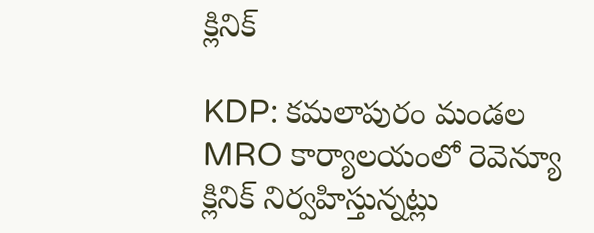క్లినిక్

KDP: కమలాపురం మండల MRO కార్యాలయంలో రెవెన్యూ క్లినిక్ నిర్వహిస్తున్నట్లు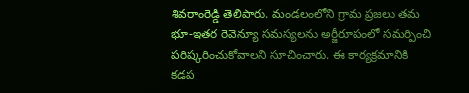శివరాంరెడ్డి తెలిపారు. మండలంలోని గ్రామ ప్రజలు తమ భూ-ఇతర రెవెన్యూ సమస్యలను అర్జీరూపంలో సమర్పించి పరిష్కరించుకోవాలని సూచించారు. ఈ కార్యక్రమానికి కడప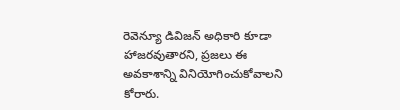రెవెన్యూ డివిజన్ అధికారి కూడా హాజరవుతారని, ప్రజలు ఈ అవకాశాన్ని వినియోగించుకోవాలని కోరారు.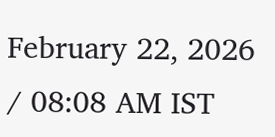February 22, 2026 / 08:08 AM IST